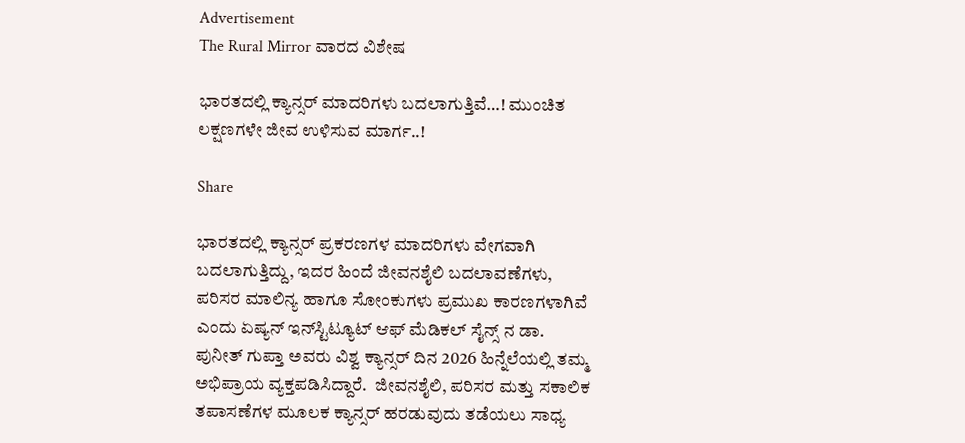Advertisement
The Rural Mirror ವಾರದ ವಿಶೇಷ

ಭಾರತದಲ್ಲಿ ಕ್ಯಾನ್ಸರ್ ಮಾದರಿಗಳು ಬದಲಾಗುತ್ತಿವೆ…! ಮುಂಚಿತ ಲಕ್ಷಣಗಳೇ ಜೀವ ಉಳಿಸುವ ಮಾರ್ಗ..!

Share

ಭಾರತದಲ್ಲಿ ಕ್ಯಾನ್ಸರ್ ಪ್ರಕರಣಗಳ ಮಾದರಿಗಳು ವೇಗವಾಗಿ ಬದಲಾಗುತ್ತಿದ್ದು, ಇದರ ಹಿಂದೆ ಜೀವನಶೈಲಿ ಬದಲಾವಣೆಗಳು, ಪರಿಸರ ಮಾಲಿನ್ಯ ಹಾಗೂ ಸೋಂಕುಗಳು ಪ್ರಮುಖ ಕಾರಣಗಳಾಗಿವೆ ಎಂದು ಏಷ್ಯನ್ ಇನ್‌ಸ್ಟಿಟ್ಯೂಟ್ ಆಫ್ ಮೆಡಿಕಲ್ ಸೈನ್ಸ್‌ ನ ಡಾ. ಪುನೀತ್ ಗುಪ್ತಾ ಅವರು ವಿಶ್ವ ಕ್ಯಾನ್ಸರ್ ದಿನ 2026 ಹಿನ್ನೆಲೆಯಲ್ಲಿ ತಮ್ಮ ಅಭಿಪ್ರಾಯ ವ್ಯಕ್ತಪಡಿಸಿದ್ದಾರೆ.  ಜೀವನಶೈಲಿ, ಪರಿಸರ ಮತ್ತು ಸಕಾಲಿಕ ತಪಾಸಣೆಗಳ ಮೂಲಕ ಕ್ಯಾನ್ಸರ್‌ ಹರಡುವುದು ತಡೆಯಲು ಸಾಧ್ಯ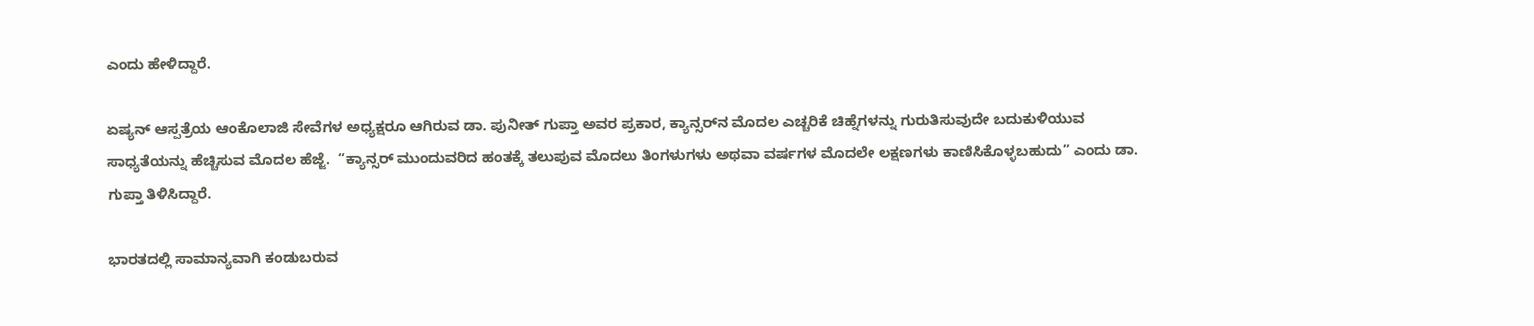ಎಂದು ಹೇಳಿದ್ದಾರೆ.

ಏಷ್ಯನ್ ಆಸ್ಪತ್ರೆಯ ಆಂಕೊಲಾಜಿ ಸೇವೆಗಳ ಅಧ್ಯಕ್ಷರೂ ಆಗಿರುವ ಡಾ. ಪುನೀತ್ ಗುಪ್ತಾ ಅವರ ಪ್ರಕಾರ, ಕ್ಯಾನ್ಸರ್‌ನ ಮೊದಲ ಎಚ್ಚರಿಕೆ ಚಿಹ್ನೆಗಳನ್ನು ಗುರುತಿಸುವುದೇ ಬದುಕುಳಿಯುವ ಸಾಧ್ಯತೆಯನ್ನು ಹೆಚ್ಚಿಸುವ ಮೊದಲ ಹೆಜ್ಜೆ.  “ಕ್ಯಾನ್ಸರ್ ಮುಂದುವರಿದ ಹಂತಕ್ಕೆ ತಲುಪುವ ಮೊದಲು ತಿಂಗಳುಗಳು ಅಥವಾ ವರ್ಷಗಳ ಮೊದಲೇ ಲಕ್ಷಣಗಳು ಕಾಣಿಸಿಕೊಳ್ಳಬಹುದು” ಎಂದು ಡಾ. ಗುಪ್ತಾ ತಿಳಿಸಿದ್ದಾರೆ.

ಭಾರತದಲ್ಲಿ ಸಾಮಾನ್ಯವಾಗಿ ಕಂಡುಬರುವ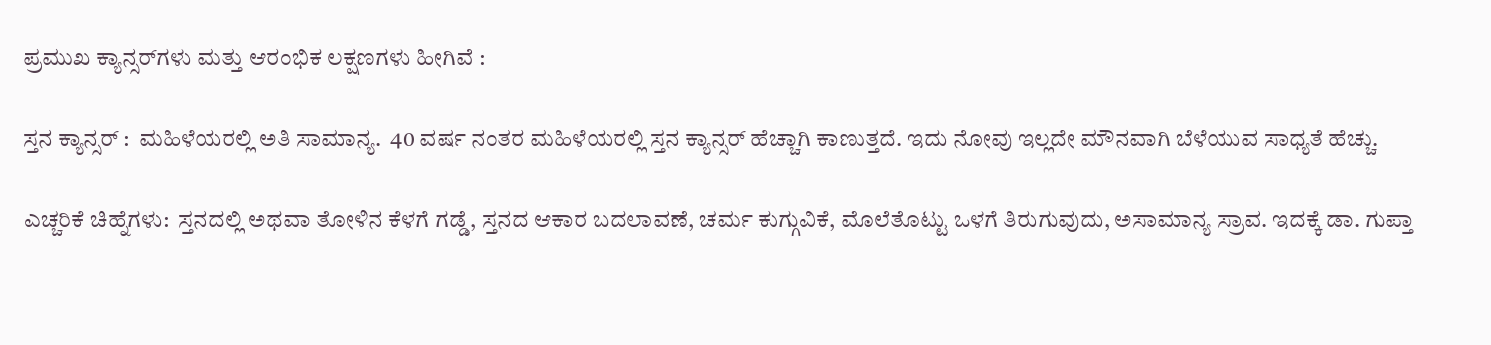ಪ್ರಮುಖ ಕ್ಯಾನ್ಸರ್‌ಗಳು ಮತ್ತು ಆರಂಭಿಕ ಲಕ್ಷಣಗಳು ಹೀಗಿವೆ :

ಸ್ತನ ಕ್ಯಾನ್ಸರ್ :  ಮಹಿಳೆಯರಲ್ಲಿ ಅತಿ ಸಾಮಾನ್ಯ.  40 ವರ್ಷ ನಂತರ ಮಹಿಳೆಯರಲ್ಲಿ ಸ್ತನ ಕ್ಯಾನ್ಸರ್ ಹೆಚ್ಚಾಗಿ ಕಾಣುತ್ತದೆ. ಇದು ನೋವು ಇಲ್ಲದೇ ಮೌನವಾಗಿ ಬೆಳೆಯುವ ಸಾಧ್ಯತೆ ಹೆಚ್ಚು.

ಎಚ್ಚರಿಕೆ ಚಿಹ್ನೆಗಳು:  ಸ್ತನದಲ್ಲಿ ಅಥವಾ ತೋಳಿನ ಕೆಳಗೆ ಗಡ್ಡೆ, ಸ್ತನದ ಆಕಾರ ಬದಲಾವಣೆ, ಚರ್ಮ ಕುಗ್ಗುವಿಕೆ, ಮೊಲೆತೊಟ್ಟು ಒಳಗೆ ತಿರುಗುವುದು, ಅಸಾಮಾನ್ಯ ಸ್ರಾವ. ಇದಕ್ಕೆ ಡಾ. ಗುಪ್ತಾ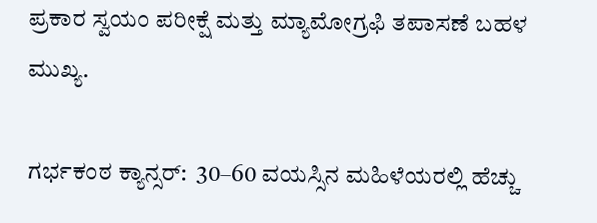ಪ್ರಕಾರ ಸ್ವಯಂ ಪರೀಕ್ಷೆ ಮತ್ತು ಮ್ಯಾಮೋಗ್ರಫಿ ತಪಾಸಣೆ ಬಹಳ ಮುಖ್ಯ.

ಗರ್ಭಕಂಠ ಕ್ಯಾನ್ಸರ್:  30–60 ವಯಸ್ಸಿನ ಮಹಿಳೆಯರಲ್ಲಿ ಹೆಚ್ಚು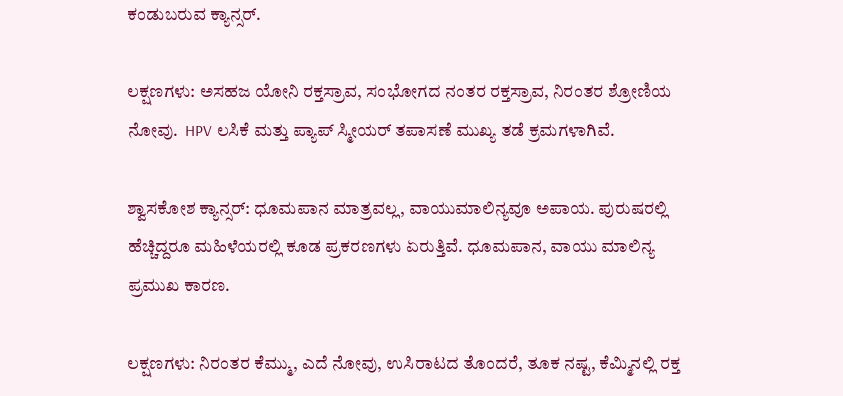ಕಂಡುಬರುವ ಕ್ಯಾನ್ಸರ್.

ಲಕ್ಷಣಗಳು: ಅಸಹಜ ಯೋನಿ ರಕ್ತಸ್ರಾವ, ಸಂಭೋಗದ ನಂತರ ರಕ್ತಸ್ರಾವ, ನಿರಂತರ ಶ್ರೋಣಿಯ ನೋವು.  HPV ಲಸಿಕೆ ಮತ್ತು ಪ್ಯಾಪ್ ಸ್ಮೀಯರ್ ತಪಾಸಣೆ ಮುಖ್ಯ ತಡೆ ಕ್ರಮಗಳಾಗಿವೆ.

ಶ್ವಾಸಕೋಶ ಕ್ಯಾನ್ಸರ್: ಧೂಮಪಾನ ಮಾತ್ರವಲ್ಲ, ವಾಯುಮಾಲಿನ್ಯವೂ ಅಪಾಯ. ಪುರುಷರಲ್ಲಿ ಹೆಚ್ಚಿದ್ದರೂ ಮಹಿಳೆಯರಲ್ಲಿ ಕೂಡ ಪ್ರಕರಣಗಳು ಏರುತ್ತಿವೆ. ಧೂಮಪಾನ, ವಾಯು ಮಾಲಿನ್ಯ ಪ್ರಮುಖ ಕಾರಣ.

ಲಕ್ಷಣಗಳು: ನಿರಂತರ ಕೆಮ್ಮು, ಎದೆ ನೋವು, ಉಸಿರಾಟದ ತೊಂದರೆ, ತೂಕ ನಷ್ಟ, ಕೆಮ್ಮಿನಲ್ಲಿ ರಕ್ತ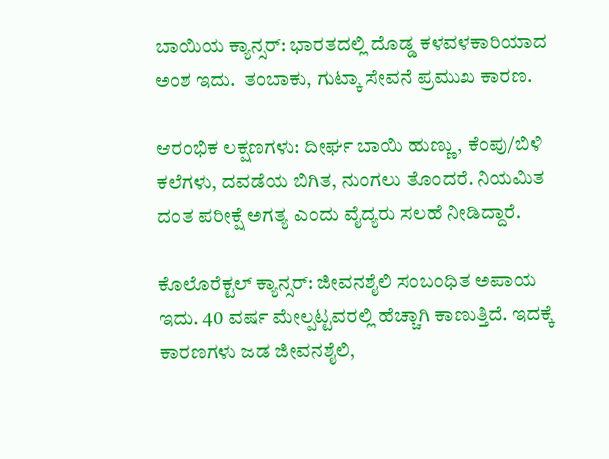ಬಾಯಿಯ ಕ್ಯಾನ್ಸರ್: ಭಾರತದಲ್ಲಿ ದೊಡ್ಡ ಕಳವಳಕಾರಿಯಾದ ಅಂಶ ಇದು.  ತಂಬಾಕು, ಗುಟ್ಕಾ ಸೇವನೆ ಪ್ರಮುಖ ಕಾರಣ.

ಆರಂಭಿಕ ಲಕ್ಷಣಗಳು: ದೀರ್ಘ ಬಾಯಿ ಹುಣ್ಣು, ಕೆಂಪು/ಬಿಳಿ ಕಲೆಗಳು, ದವಡೆಯ ಬಿಗಿತ, ನುಂಗಲು ತೊಂದರೆ. ನಿಯಮಿತ ದಂತ ಪರೀಕ್ಷೆ ಅಗತ್ಯ ಎಂದು ವೈದ್ಯರು ಸಲಹೆ ನೀಡಿದ್ದಾರೆ.

ಕೊಲೊರೆಕ್ಟಲ್ ಕ್ಯಾನ್ಸರ್: ಜೀವನಶೈಲಿ ಸಂಬಂಧಿತ ಅಪಾಯ ಇದು. 40 ವರ್ಷ ಮೇಲ್ಪಟ್ಟವರಲ್ಲಿ ಹೆಚ್ಚಾಗಿ ಕಾಣುತ್ತಿದೆ. ಇದಕ್ಕೆ ಕಾರಣಗಳು ಜಡ ಜೀವನಶೈಲಿ,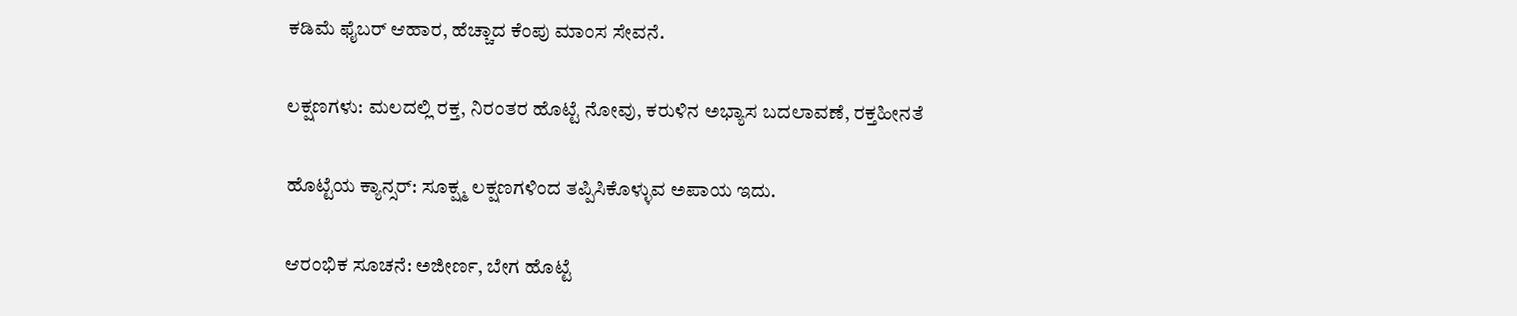ಕಡಿಮೆ ಫೈಬರ್ ಆಹಾರ, ಹೆಚ್ಚಾದ ಕೆಂಪು ಮಾಂಸ ಸೇವನೆ.

ಲಕ್ಷಣಗಳು: ಮಲದಲ್ಲಿ ರಕ್ತ, ನಿರಂತರ ಹೊಟ್ಟೆ ನೋವು, ಕರುಳಿನ ಅಭ್ಯಾಸ ಬದಲಾವಣೆ, ರಕ್ತಹೀನತೆ

ಹೊಟ್ಟೆಯ ಕ್ಯಾನ್ಸರ್: ಸೂಕ್ಷ್ಮ ಲಕ್ಷಣಗಳಿಂದ ತಪ್ಪಿಸಿಕೊಳ್ಳುವ ಅಪಾಯ ಇದು.

ಆರಂಭಿಕ ಸೂಚನೆ: ಅಜೀರ್ಣ, ಬೇಗ ಹೊಟ್ಟೆ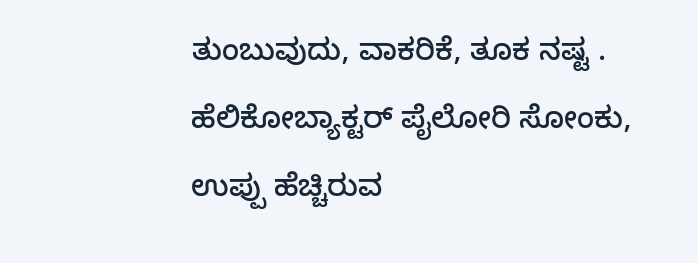ತುಂಬುವುದು, ವಾಕರಿಕೆ, ತೂಕ ನಷ್ಟ . ಹೆಲಿಕೋಬ್ಯಾಕ್ಟರ್ ಪೈಲೋರಿ ಸೋಂಕು, ಉಪ್ಪು ಹೆಚ್ಚಿರುವ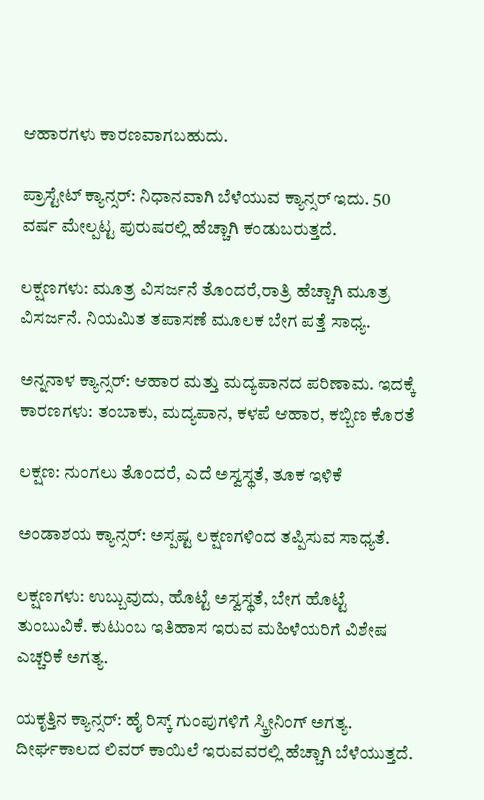ಆಹಾರಗಳು ಕಾರಣವಾಗಬಹುದು.

ಪ್ರಾಸ್ಟೇಟ್ ಕ್ಯಾನ್ಸರ್: ನಿಧಾನವಾಗಿ ಬೆಳೆಯುವ ಕ್ಯಾನ್ಸರ್ ಇದು. 50 ವರ್ಷ ಮೇಲ್ಪಟ್ಟ ಪುರುಷರಲ್ಲಿ ಹೆಚ್ಚಾಗಿ ಕಂಡುಬರುತ್ತದೆ.

ಲಕ್ಷಣಗಳು: ಮೂತ್ರ ವಿಸರ್ಜನೆ ತೊಂದರೆ,ರಾತ್ರಿ ಹೆಚ್ಚಾಗಿ ಮೂತ್ರ ವಿಸರ್ಜನೆ. ನಿಯಮಿತ ತಪಾಸಣೆ ಮೂಲಕ ಬೇಗ ಪತ್ತೆ ಸಾಧ್ಯ.

ಅನ್ನನಾಳ ಕ್ಯಾನ್ಸರ್: ಆಹಾರ ಮತ್ತು ಮದ್ಯಪಾನದ ಪರಿಣಾಮ. ಇದಕ್ಕೆ ಕಾರಣಗಳು: ತಂಬಾಕು, ಮದ್ಯಪಾನ, ಕಳಪೆ ಆಹಾರ, ಕಬ್ಬಿಣ ಕೊರತೆ

ಲಕ್ಷಣ: ನುಂಗಲು ತೊಂದರೆ, ಎದೆ ಅಸ್ವಸ್ಥತೆ, ತೂಕ ಇಳಿಕೆ

ಅಂಡಾಶಯ ಕ್ಯಾನ್ಸರ್: ಅಸ್ಪಷ್ಟ ಲಕ್ಷಣಗಳಿಂದ ತಪ್ಪಿಸುವ ಸಾಧ್ಯತೆ.

ಲಕ್ಷಣಗಳು: ಉಬ್ಬುವುದು, ಹೊಟ್ಟೆ ಅಸ್ವಸ್ಥತೆ, ಬೇಗ ಹೊಟ್ಟೆ ತುಂಬುವಿಕೆ. ಕುಟುಂಬ ಇತಿಹಾಸ ಇರುವ ಮಹಿಳೆಯರಿಗೆ ವಿಶೇಷ ಎಚ್ಚರಿಕೆ ಅಗತ್ಯ.

ಯಕೃತ್ತಿನ ಕ್ಯಾನ್ಸರ್: ಹೈ ರಿಸ್ಕ್ ಗುಂಪುಗಳಿಗೆ ಸ್ಕ್ರೀನಿಂಗ್ ಅಗತ್ಯ.  ದೀರ್ಘಕಾಲದ ಲಿವರ್ ಕಾಯಿಲೆ ಇರುವವರಲ್ಲಿ ಹೆಚ್ಚಾಗಿ ಬೆಳೆಯುತ್ತದೆ.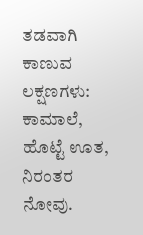ತಡವಾಗಿ ಕಾಣುವ ಲಕ್ಷಣಗಳು: ಕಾಮಾಲೆ, ಹೊಟ್ಟೆ ಊತ, ನಿರಂತರ ನೋವು.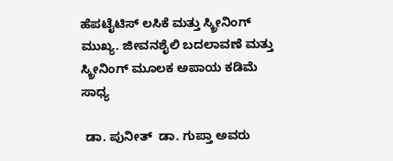ಹೆಪಟೈಟಿಸ್ ಲಸಿಕೆ ಮತ್ತು ಸ್ಕ್ರೀನಿಂಗ್ ಮುಖ್ಯ. ಜೀವನಶೈಲಿ ಬದಲಾವಣೆ ಮತ್ತು ಸ್ಕ್ರೀನಿಂಗ್ ಮೂಲಕ ಅಪಾಯ ಕಡಿಮೆ ಸಾಧ್ಯ

 ಡಾ. ಪುನೀತ್  ಡಾ. ಗುಪ್ತಾ ಅವರು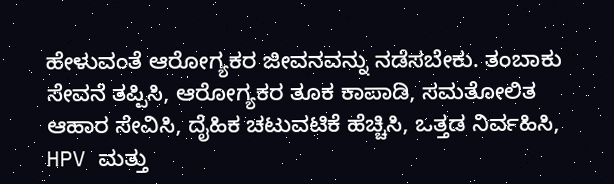ಹೇಳುವಂತೆ ಆರೋಗ್ಯಕರ ಜೀವನವನ್ನು ನಡೆಸಬೇಕು. ತಂಬಾಕು ಸೇವನೆ ತಪ್ಪಿಸಿ, ಆರೋಗ್ಯಕರ ತೂಕ ಕಾಪಾಡಿ, ಸಮತೋಲಿತ ಆಹಾರ ಸೇವಿಸಿ, ದೈಹಿಕ ಚಟುವಟಿಕೆ ಹೆಚ್ಚಿಸಿ, ಒತ್ತಡ ನಿರ್ವಹಿಸಿ, HPV ಮತ್ತು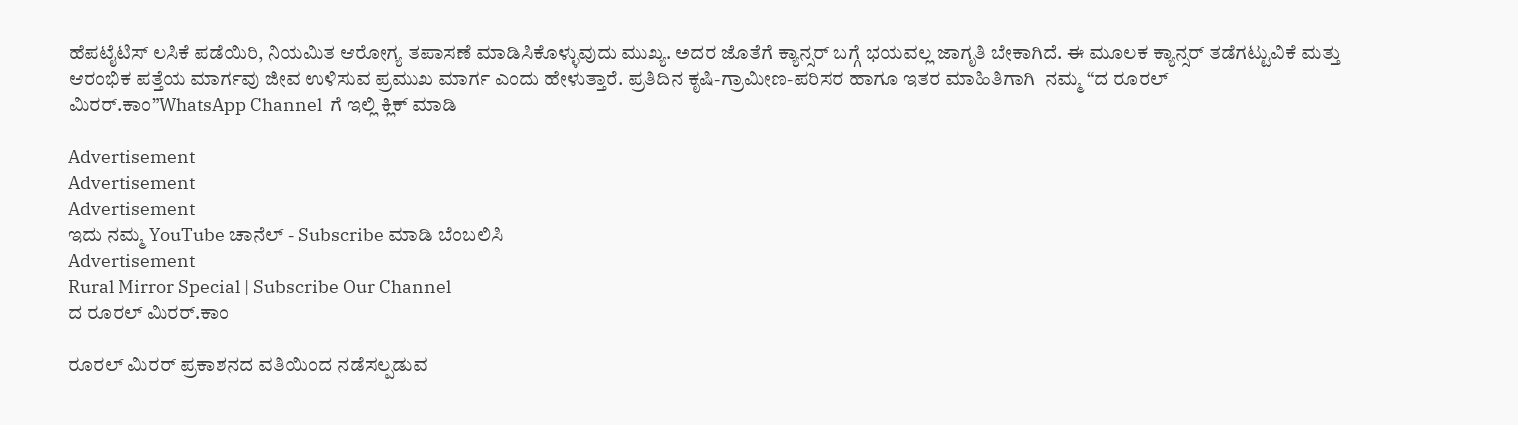ಹೆಪಟೈಟಿಸ್ ಲಸಿಕೆ ಪಡೆಯಿರಿ, ನಿಯಮಿತ ಆರೋಗ್ಯ ತಪಾಸಣೆ ಮಾಡಿಸಿಕೊಳ್ಳುವುದು ಮುಖ್ಯ. ಅದರ ಜೊತೆಗೆ ಕ್ಯಾನ್ಸರ್‌ ಬಗ್ಗೆ ಭಯವಲ್ಲ ಜಾಗೃತಿ ಬೇಕಾಗಿದೆ. ಈ ಮೂಲಕ ಕ್ಯಾನ್ಸರ್ ತಡೆಗಟ್ಟುವಿಕೆ ಮತ್ತು ಆರಂಭಿಕ ಪತ್ತೆಯ ಮಾರ್ಗವು ಜೀವ ಉಳಿಸುವ ಪ್ರಮುಖ ಮಾರ್ಗ ಎಂದು ಹೇಳುತ್ತಾರೆ. ಪ್ರತಿದಿನ ಕೃಷಿ-ಗ್ರಾಮೀಣ-ಪರಿಸರ ಹಾಗೂ ಇತರ ಮಾಹಿತಿಗಾಗಿ  ನಮ್ಮ “ದ ರೂರಲ್‌ ಮಿರರ್.ಕಾಂ”WhatsApp Channel  ಗೆ ಇಲ್ಲಿ ಕ್ಲಿಕ್‌ ಮಾಡಿ

Advertisement
Advertisement
Advertisement
ಇದು ನಮ್ಮ YouTube ಚಾನೆಲ್ - Subscribe ಮಾಡಿ ಬೆಂಬಲಿಸಿ
Advertisement
Rural Mirror Special | Subscribe Our Channel
ದ ರೂರಲ್ ಮಿರರ್.ಕಾಂ

ರೂರಲ್‌ ಮಿರರ್‌ ಪ್ರಕಾಶನದ ವತಿಯಿಂದ ನಡೆಸಲ್ಪಡುವ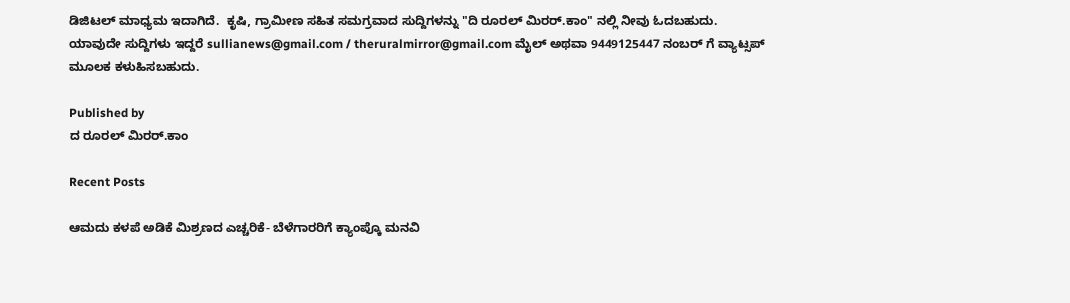ಡಿಜಿಟಲ್‌ ಮಾಧ್ಯಮ ಇದಾಗಿದೆ.  ಕೃಷಿ, ಗ್ರಾಮೀಣ ಸಹಿತ ಸಮಗ್ರವಾದ ಸುದ್ದಿಗಳನ್ನು "ದಿ ರೂರಲ್‌ ಮಿರರ್‌.ಕಾಂ" ನಲ್ಲಿ ನೀವು ಓದಬಹುದು. ಯಾವುದೇ ಸುದ್ದಿಗಳು ಇದ್ದರೆ sullianews@gmail.com / theruralmirror@gmail.com ಮೈಲ್ ಅಥವಾ 9449125447 ನಂಬರ್ ಗೆ ವ್ಯಾಟ್ಸಪ್ ಮೂಲಕ ಕಳುಹಿಸಬಹುದು.

Published by
ದ ರೂರಲ್ ಮಿರರ್.ಕಾಂ

Recent Posts

ಆಮದು ಕಳಪೆ ಅಡಿಕೆ ಮಿಶ್ರಣದ ಎಚ್ಚರಿಕೆ- ಬೆಳೆಗಾರರಿಗೆ ಕ್ಯಾಂಪ್ಕೊ ಮನವಿ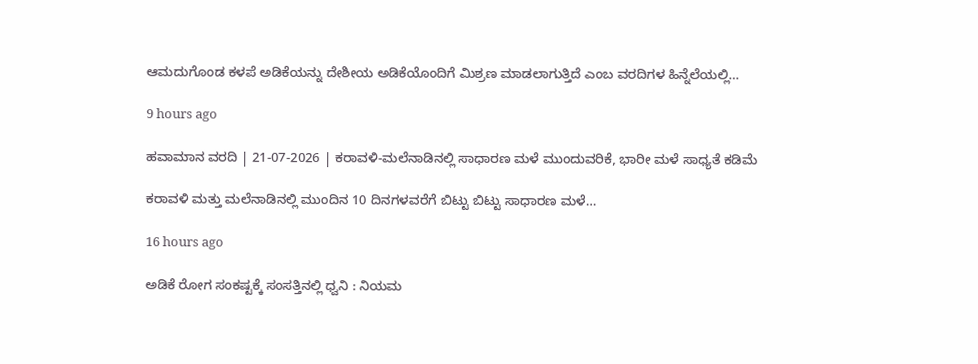ಆಮದುಗೊಂಡ ಕಳಪೆ ಅಡಿಕೆಯನ್ನು ದೇಶೀಯ ಅಡಿಕೆಯೊಂದಿಗೆ ಮಿಶ್ರಣ ಮಾಡಲಾಗುತ್ತಿದೆ ಎಂಬ ವರದಿಗಳ ಹಿನ್ನೆಲೆಯಲ್ಲಿ…

9 hours ago

ಹವಾಮಾನ ವರದಿ | 21-07-2026 | ಕರಾವಳಿ-ಮಲೆನಾಡಿನಲ್ಲಿ ಸಾಧಾರಣ ಮಳೆ ಮುಂದುವರಿಕೆ, ಭಾರೀ ಮಳೆ ಸಾಧ್ಯತೆ ಕಡಿಮೆ

ಕರಾವಳಿ ಮತ್ತು ಮಲೆನಾಡಿನಲ್ಲಿ ಮುಂದಿನ 10 ದಿನಗಳವರೆಗೆ ಬಿಟ್ಟು ಬಿಟ್ಟು ಸಾಧಾರಣ ಮಳೆ…

16 hours ago

ಅಡಿಕೆ ರೋಗ ಸಂಕಷ್ಟಕ್ಕೆ ಸಂಸತ್ತಿನಲ್ಲಿ ಧ್ವನಿ : ನಿಯಮ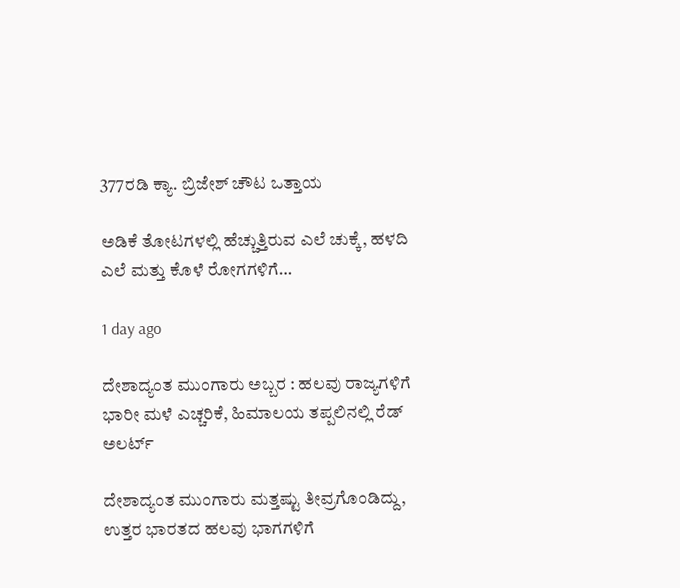377ರಡಿ ಕ್ಯಾ. ಬ್ರಿಜೇಶ್ ಚೌಟ ಒತ್ತಾಯ

ಅಡಿಕೆ ತೋಟಗಳಲ್ಲಿ ಹೆಚ್ಚುತ್ತಿರುವ ಎಲೆ ಚುಕ್ಕೆ, ಹಳದಿ ಎಲೆ ಮತ್ತು ಕೊಳೆ ರೋಗಗಳಿಗೆ…

1 day ago

ದೇಶಾದ್ಯಂತ ಮುಂಗಾರು ಅಬ್ಬರ : ಹಲವು ರಾಜ್ಯಗಳಿಗೆ ಭಾರೀ ಮಳೆ ಎಚ್ಚರಿಕೆ, ಹಿಮಾಲಯ ತಪ್ಪಲಿನಲ್ಲಿ ರೆಡ್ ಅಲರ್ಟ್

ದೇಶಾದ್ಯಂತ ಮುಂಗಾರು ಮತ್ತಷ್ಟು ತೀವ್ರಗೊಂಡಿದ್ದು, ಉತ್ತರ ಭಾರತದ ಹಲವು ಭಾಗಗಳಿಗೆ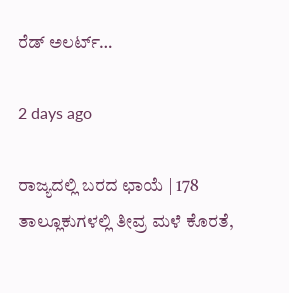ರೆಡ್ ಅಲರ್ಟ್…

2 days ago

ರಾಜ್ಯದಲ್ಲಿ ಬರದ ಛಾಯೆ | 178 ತಾಲ್ಲೂಕುಗಳಲ್ಲಿ ತೀವ್ರ ಮಳೆ ಕೊರತೆ,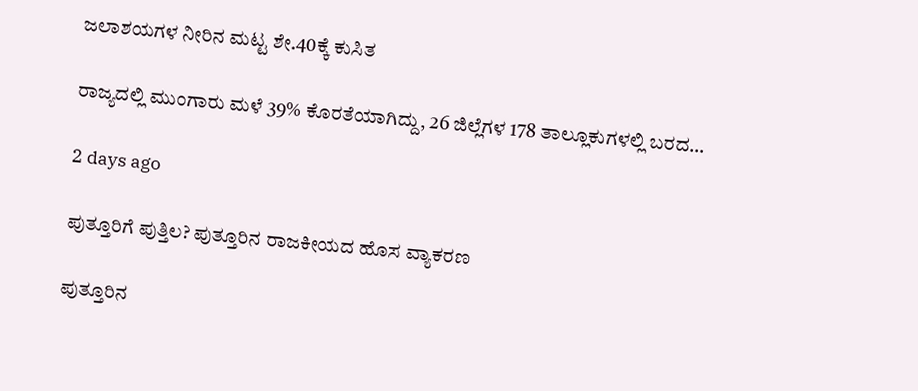ಜಲಾಶಯಗಳ ನೀರಿನ ಮಟ್ಟ ಶೇ.40ಕ್ಕೆ ಕುಸಿತ

ರಾಜ್ಯದಲ್ಲಿ ಮುಂಗಾರು ಮಳೆ 39% ಕೊರತೆಯಾಗಿದ್ದು, 26 ಜಿಲ್ಲೆಗಳ 178 ತಾಲ್ಲೂಕುಗಳಲ್ಲಿ ಬರದ…

2 days ago

ಪುತ್ತೂರಿಗೆ ಪುತ್ತಿಲ? ಪುತ್ತೂರಿನ ರಾಜಕೀಯದ ಹೊಸ ವ್ಯಾಕರಣ

ಪುತ್ತೂರಿನ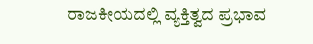ರಾಜಕೀಯದಲ್ಲಿ ವ್ಯಕ್ತಿತ್ವದ ಪ್ರಭಾವ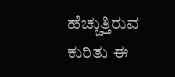ಹೆಚ್ಚುತ್ತಿರುವ ಕುರಿತು ಈ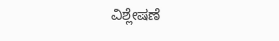ವಿಶ್ಲೇಷಣೆ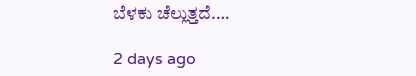ಬೆಳಕು ಚೆಲ್ಲುತ್ತದೆ.…

2 days ago